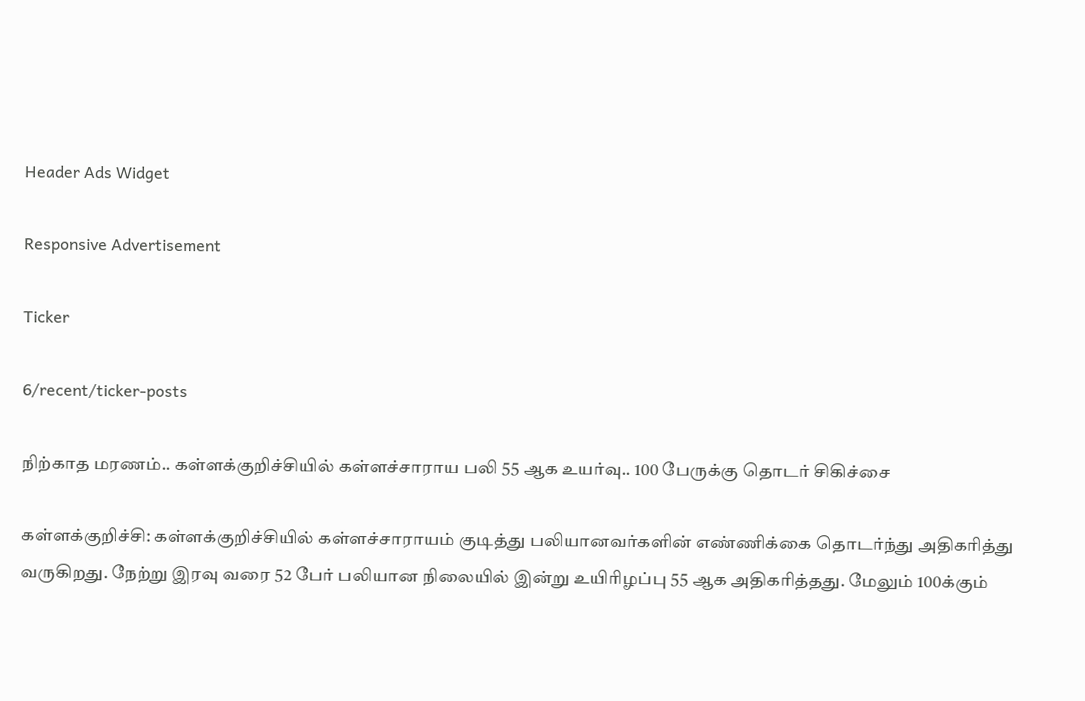Header Ads Widget

Responsive Advertisement

Ticker

6/recent/ticker-posts

நிற்காத மரணம்.. கள்ளக்குறிச்சியில் கள்ளச்சாராய பலி 55 ஆக உயர்வு.. 100 பேருக்கு தொடர் சிகிச்சை

கள்ளக்குறிச்சி: கள்ளக்குறிச்சியில் கள்ளச்சாராயம் குடித்து பலியானவர்களின் எண்ணிக்கை தொடர்ந்து அதிகரித்து வருகிறது. நேற்று இரவு வரை 52 பேர் பலியான நிலையில் இன்று உயிரிழப்பு 55 ஆக அதிகரித்தது. மேலும் 100க்கும்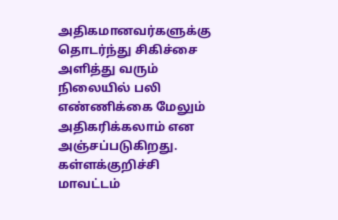அதிகமானவர்களுக்கு தொடர்ந்து சிகிச்சை அளித்து வரும் நிலையில் பலி எண்ணிக்கை மேலும் அதிகரிக்கலாம் என அஞ்சப்படுகிறது. கள்ளக்குறிச்சி மாவட்டம்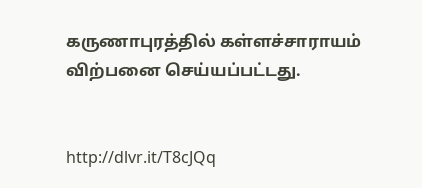கருணாபுரத்தில் கள்ளச்சாராயம் விற்பனை செய்யப்பட்டது.


http://dlvr.it/T8cJQq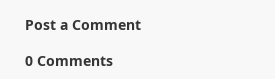Post a Comment

0 Comments